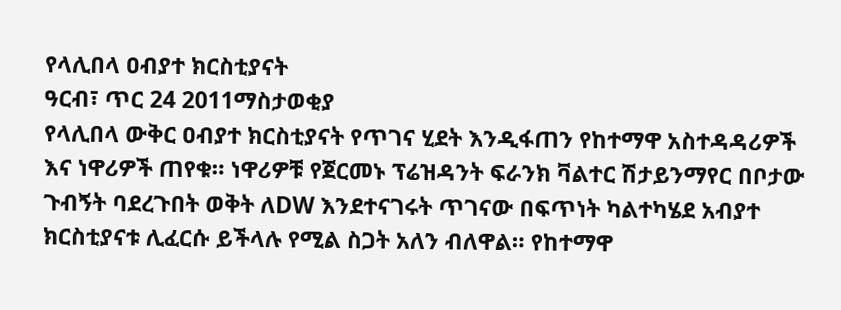የላሊበላ ዐብያተ ክርስቲያናት
ዓርብ፣ ጥር 24 2011ማስታወቂያ
የላሊበላ ውቅር ዐብያተ ክርስቲያናት የጥገና ሂደት እንዲፋጠን የከተማዋ አስተዳዳሪዎች እና ነዋሪዎች ጠየቁ። ነዋሪዎቹ የጀርመኑ ፕሬዝዳንት ፍራንክ ቫልተር ሽታይንማየር በቦታው ጉብኝት ባደረጉበት ወቅት ለDW እንደተናገሩት ጥገናው በፍጥነት ካልተካሄደ አብያተ ክርስቲያናቱ ሊፈርሱ ይችላሉ የሚል ስጋት አለን ብለዋል። የከተማዋ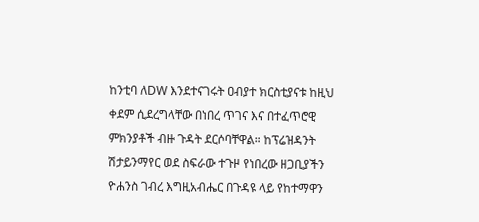ከንቲባ ለDW እንደተናገሩት ዐብያተ ክርስቲያናቱ ከዚህ ቀደም ሲደረግላቸው በነበረ ጥገና እና በተፈጥሮዊ ምክንያቶች ብዙ ጉዳት ደርሶባቸዋል። ከፕሬዝዳንት ሽታይንማየር ወደ ስፍራው ተጉዞ የነበረው ዘጋቢያችን ዮሐንስ ገብረ እግዚአብሔር በጉዳዩ ላይ የከተማዋን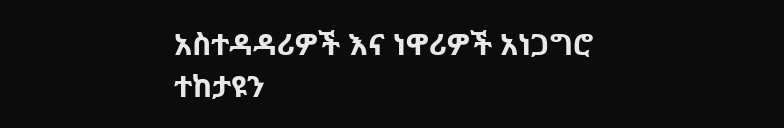አስተዳዳሪዎች እና ነዋሪዎች አነጋግሮ ተከታዩን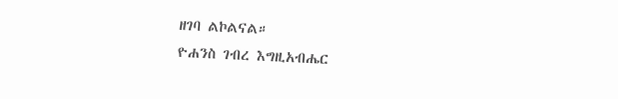ዘገባ ልኮልናል።
ዮሐንስ ገብረ እግዚአብሔር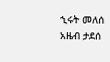ኂሩት መለሰ
አዜብ ታደሰ